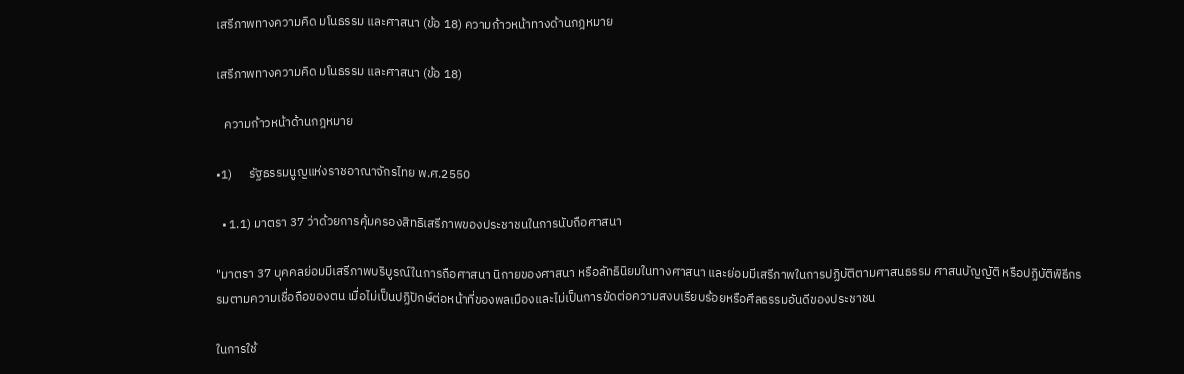เสรีภาพทางความคิด มโนธรรม และศาสนา (ข้อ 18) ความก้าวหน้าทางด้านกฎหมาย

เสรีภาพทางความคิด มโนธรรม และศาสนา (ข้อ 18)

   ความก้าวหน้าด้านกฎหมาย

•1)      รัฐธรรมนูญแห่งราชอาณาจักรไทย พ.ศ.2550

  • 1.1) มาตรา 37 ว่าด้วยการคุ้มครองสิทธิเสรีภาพของประชาชนในการนับถือศาสนา

"มาตรา 37 บุคคลย่อมมีเสรีภาพบริบูรณ์ในการถือศาสนา นิกายของศาสนา หรือลัทธินิยมในทางศาสนา และย่อมมีเสรีภาพในการปฏิบัติตามศาสนธรรม ศาสนบัญญัติ หรือปฏิบัติพิธีกรรมตามความเชื่อถือของตน เมื่อไม่เป็นปฏิปักษ์ต่อหน้าที่ของพลเมืองและไม่เป็นการขัดต่อความสงบเรียบร้อยหรือศีลธรรมอันดีของประชาชน

ในการใช้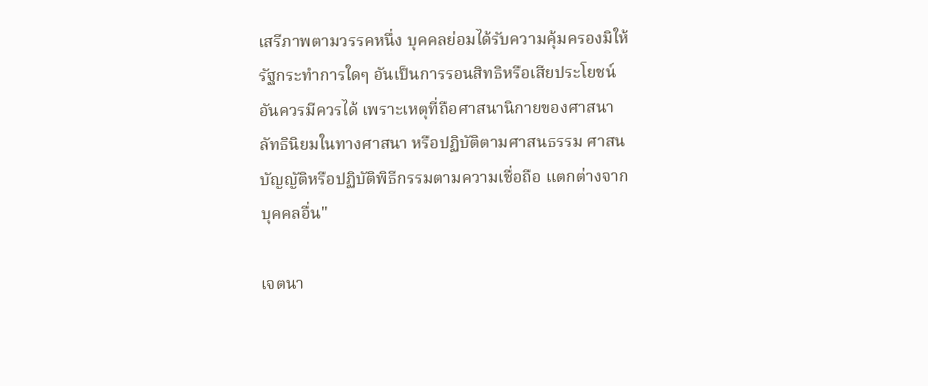เสรีภาพตามวรรคหนึ่ง บุคคลย่อมได้รับความคุ้มครองมิให้รัฐกระทำการใดๆ อันเป็นการรอนสิทธิหรือเสียประโยชน์อันควรมีควรได้ เพราะเหตุที่ถือศาสนานิกายของศาสนา ลัทธินิยมในทางศาสนา หรือปฏิบัติตามศาสนธรรม ศาสนบัญญัติหรือปฏิบัติพิธีกรรมตามความเชื่อถือ แตกต่างจากบุคคลอื่น"

เจตนา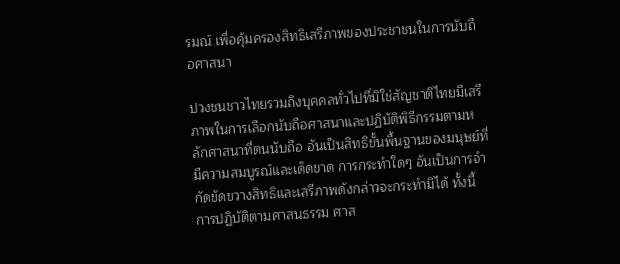รมณ์ เพื่อคุ้มครองสิทธิเสรีภาพของประชาชนในการนับถือศาสนา

ปวงชนชาวไทยรวมถึงบุคคลทั่วไปที่มิใช่สัญชาติไทยมีเสรีภาพในการเลือกนับถือศาสนาและปฏิบัติพิธีกรรมตามหลักศาสนาที่ตนนับถือ อันเป็นสิทธิขั้นพื้นฐานของมนุษย์ที่มีความสมบูรณ์และเด็ดขาด การกระทำใดๆ อันเป็นการจำกัดขัดขวางสิทธิและเสรีภาพดังกล่าวจะกระทำมิได้ ทั้งนี้ การปฏิบัติตามศาสนธรรม ศาส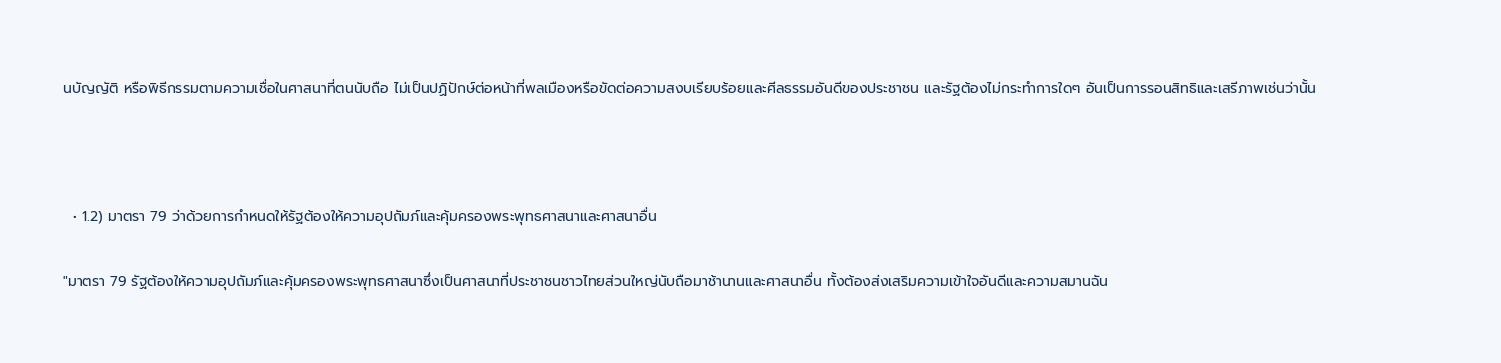นบัญญัติ หรือพิธีกรรมตามความเชื่อในศาสนาที่ตนนับถือ ไม่เป็นปฏิปักษ์ต่อหน้าที่พลเมืองหรือขัดต่อความสงบเรียบร้อยและศีลธรรมอันดีของประชาชน และรัฐต้องไม่กระทำการใดๆ อันเป็นการรอนสิทธิและเสรีภาพเช่นว่านั้น



  • 1.2) มาตรา 79 ว่าด้วยการกำหนดให้รัฐต้องให้ความอุปถัมภ์และคุ้มครองพระพุทธศาสนาและศาสนาอื่น

"มาตรา 79 รัฐต้องให้ความอุปถัมภ์และคุ้มครองพระพุทธศาสนาซึ่งเป็นศาสนาที่ประชาชนชาวไทยส่วนใหญ่นับถือมาช้านานและศาสนาอื่น ทั้งต้องส่งเสริมความเข้าใจอันดีและความสมานฉัน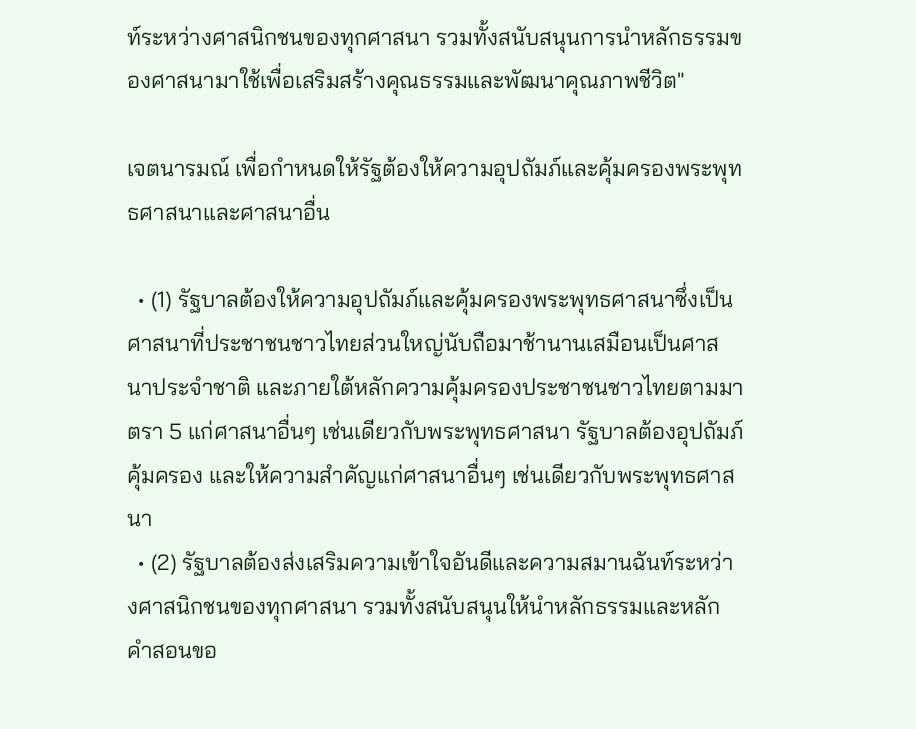ท์ระหว่างศาสนิกชนของทุกศาสนา รวมทั้งสนับสนุนการนำหลักธรรมของศาสนามาใช้เพื่อเสริมสร้างคุณธรรมและพัฒนาคุณภาพชีวิต"

เจตนารมณ์ เพื่อกำหนดให้รัฐต้องให้ความอุปถัมภ์และคุ้มครองพระพุทธศาสนาและศาสนาอื่น

  • (1) รัฐบาลต้องให้ความอุปถัมภ์และคุ้มครองพระพุทธศาสนาซึ่งเป็นศาสนาที่ประชาชนชาวไทยส่วนใหญ่นับถือมาช้านานเสมือนเป็นศาสนาประจำชาติ และภายใต้หลักความคุ้มครองประชาชนชาวไทยตามมาตรา 5 แก่ศาสนาอื่นๆ เช่นเดียวกับพระพุทธศาสนา รัฐบาลต้องอุปถัมภ์คุ้มครอง และให้ความสำคัญแก่ศาสนาอื่นๆ เช่นเดียวกับพระพุทธศาสนา
  • (2) รัฐบาลต้องส่งเสริมความเข้าใจอันดีและความสมานฉันท์ระหว่างศาสนิกชนของทุกศาสนา รวมทั้งสนับสนุนให้นำหลักธรรมและหลักคำสอนขอ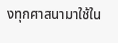งทุกศาสนามาใช้ใน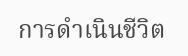การดำเนินชีวิต